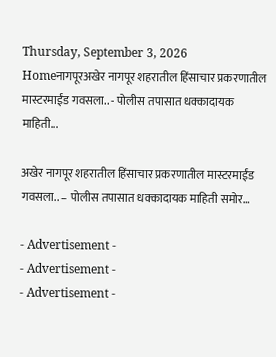Thursday, September 3, 2026
Homeनागपूरअखेर नागपूर शहरातील हिंसाचार प्रकरणातील मास्टरमाईंड गवसला.. - पोलीस तपासात धक्कादायक माहिती...

अखेर नागपूर शहरातील हिंसाचार प्रकरणातील मास्टरमाईंड गवसला.. – पोलीस तपासात धक्कादायक माहिती समोर…

- Advertisement -
- Advertisement -
- Advertisement -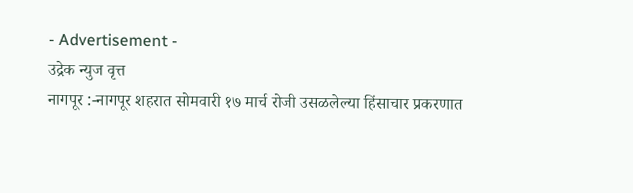- Advertisement -
उद्रेक न्युज वृत्त
नागपूर :-नागपूर शहरात सोमवारी १७ मार्च रोजी उसळलेल्या हिंसाचार प्रकरणात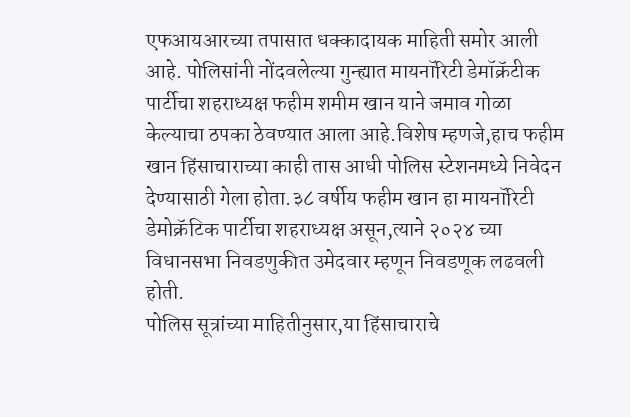एफआयआरच्या तपासात धक्कादायक माहिती समोर आली आहे. पोलिसांनी नोंदवलेल्या गुन्ह्यात मायनॉरिटी डेमॉक्रॅटीक पार्टीचा शहराध्यक्ष फहीम शमीम खान याने जमाव गोळा केल्याचा ठपका ठेवण्यात आला आहे.विशेष म्हणजे,हाच फहीम खान हिंसाचाराच्या काही तास आधी पोलिस स्टेशनमध्ये निवेदन देण्यासाठी गेला होता.३८ वर्षीय फहीम खान हा मायनॉरिटी डेमोक्रॅटिक पार्टीचा शहराध्यक्ष असून,त्याने २०२४ च्या विधानसभा निवडणुकीत उमेदवार म्हणून निवडणूक लढवली होती.
पोलिस सूत्रांच्या माहितीनुसार,या हिंसाचाराचे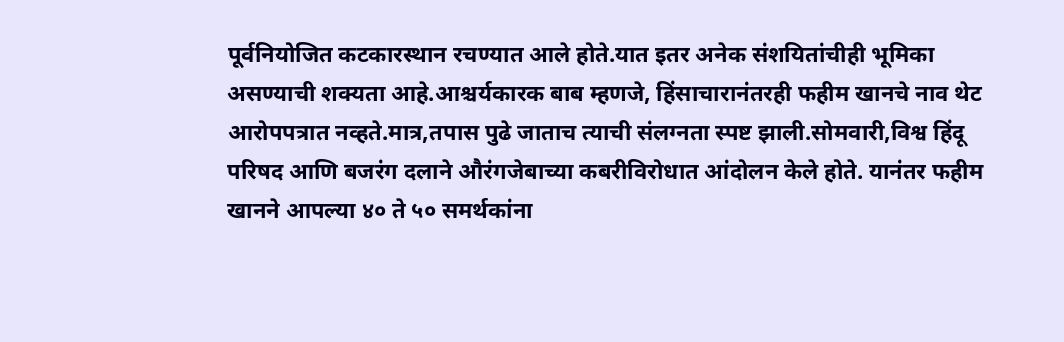पूर्वनियोजित कटकारस्थान रचण्यात आले होते.यात इतर अनेक संशयितांचीही भूमिका असण्याची शक्यता आहे.आश्चर्यकारक बाब म्हणजे, हिंसाचारानंतरही फहीम खानचे नाव थेट आरोपपत्रात नव्हते.मात्र,तपास पुढे जाताच त्याची संलग्नता स्पष्ट झाली.सोमवारी,विश्व हिंदू परिषद आणि बजरंग दलाने औरंगजेबाच्या कबरीविरोधात आंदोलन केले होते. यानंतर फहीम खानने आपल्या ४० ते ५० समर्थकांना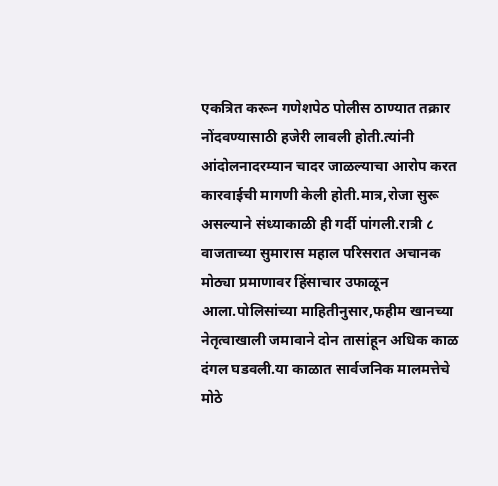एकत्रित करून गणेशपेठ पोलीस ठाण्यात तक्रार नोंदवण्यासाठी हजेरी लावली होती.त्यांनी आंदोलनादरम्यान चादर जाळल्याचा आरोप करत कारवाईची मागणी केली होती.मात्र,रोजा सुरू असल्याने संध्याकाळी ही गर्दी पांगली.रात्री ८ वाजताच्या सुमारास महाल परिसरात अचानक मोठ्या प्रमाणावर हिंसाचार उफाळून आला.पोलिसांच्या माहितीनुसार,फहीम खानच्या नेतृत्वाखाली जमावाने दोन तासांहून अधिक काळ दंगल घडवली.या काळात सार्वजनिक मालमत्तेचे मोठे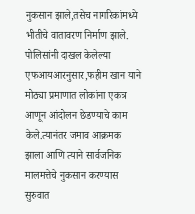नुकसान झाले,तसेच नागरिकांमध्ये भीतीचे वातावरण निर्माण झाले.
पोलिसांनी दाखल केलेल्या एफआयआरनुसार,फहीम खान याने मोठ्या प्रमाणात लोकांना एकत्र आणून आंदोलन छेडण्याचे काम केले.त्यानंतर जमाव आक्रमक झाला आणि त्याने सार्वजनिक मालमत्तेचे नुकसान करण्यास सुरुवात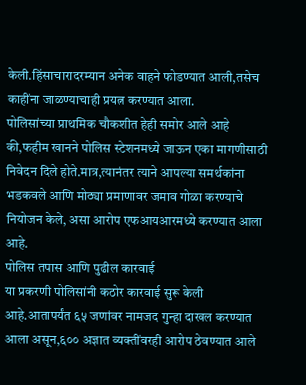केली.हिंसाचारादरम्यान अनेक वाहने फोडण्यात आली,तसेच काहींना जाळण्याचाही प्रयत्न करण्यात आला.
पोलिसांच्या प्राथमिक चौकशीत हेही समोर आले आहे की,फहीम खानने पोलिस स्टेशनमध्ये जाऊन एका मागणीसाठी निवेदन दिले होते.मात्र,त्यानंतर त्याने आपल्या समर्थकांना भडकवले आणि मोठ्या प्रमाणावर जमाव गोळा करण्याचे नियोजन केले, असा आरोप एफआयआरमध्ये करण्यात आला आहे.
पोलिस तपास आणि पुढील कारवाई
या प्रकरणी पोलिसांनी कठोर कारवाई सुरू केली आहे.आतापर्यंत ६५ जणांवर नामजद गुन्हा दाखल करण्यात आला असून,६०० अज्ञात व्यक्तींवरही आरोप ठेवण्यात आले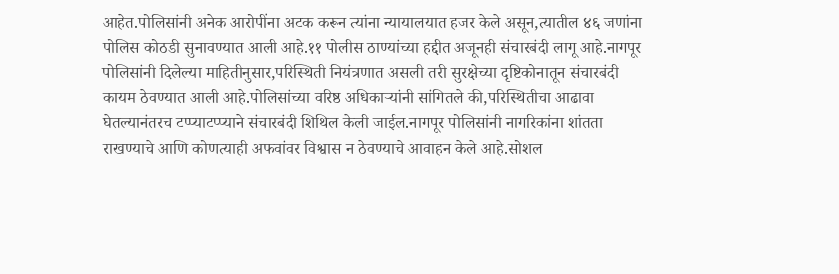आहेत.पोलिसांनी अनेक आरोपींना अटक करून त्यांना न्यायालयात हजर केले असून,त्यातील ४६ जणांना पोलिस कोठडी सुनावण्यात आली आहे.११ पोलीस ठाण्यांच्या हद्दीत अजूनही संचारबंदी लागू आहे.नागपूर पोलिसांनी दिलेल्या माहितीनुसार,परिस्थिती नियंत्रणात असली तरी सुरक्षेच्या दृष्टिकोनातून संचारबंदी कायम ठेवण्यात आली आहे.पोलिसांच्या वरिष्ठ अधिकाऱ्यांनी सांगितले की,परिस्थितीचा आढावा घेतल्यानंतरच टप्प्याटप्प्याने संचारबंदी शिथिल केली जाईल.नागपूर पोलिसांनी नागरिकांना शांतता राखण्याचे आणि कोणत्याही अफवांवर विश्वास न ठेवण्याचे आवाहन केले आहे.सोशल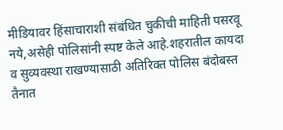मीडियावर हिंसाचाराशी संबंधित चुकीची माहिती पसरवू नये,असेही पोलिसांनी स्पष्ट केले आहे.शहरातील कायदा व सुव्यवस्था राखण्यासाठी अतिरिक्त पोलिस बंदोबस्त तैनात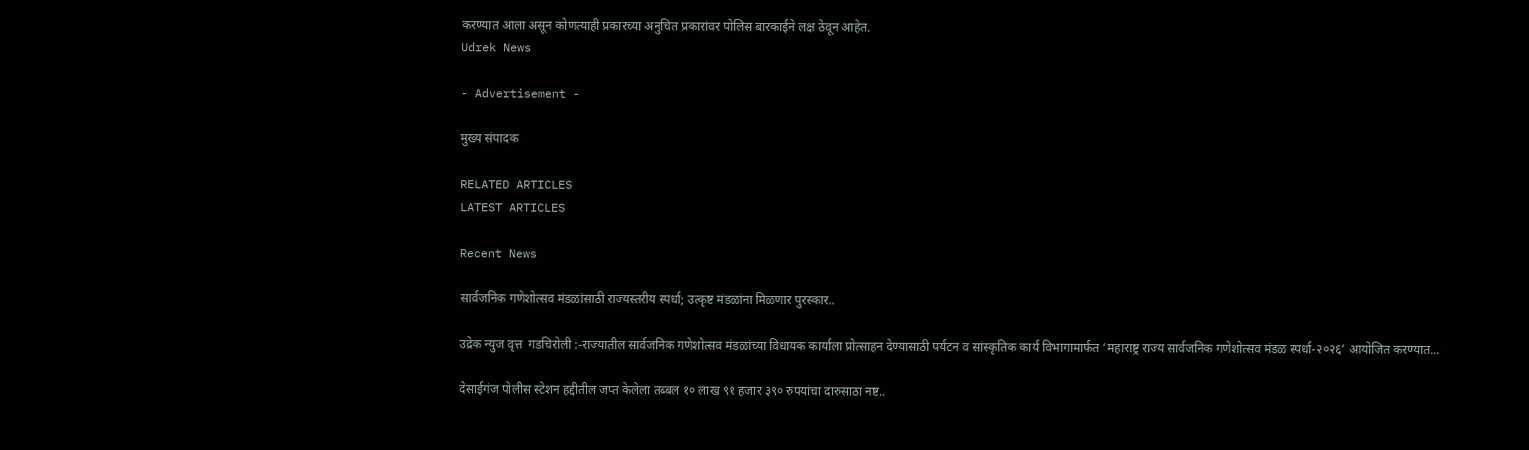करण्यात आला असून कोणत्याही प्रकारच्या अनुचित प्रकारांवर पोलिस बारकाईने लक्ष ठेवून आहेत.
Udrek News

- Advertisement -

मुख्य संपादक

RELATED ARTICLES
LATEST ARTICLES

Recent News

सार्वजनिक गणेशोत्सव मंडळांसाठी राज्यस्तरीय स्पर्धा; उत्कृष्ट मंडळांना मिळणार पुरस्कार..

उद्रेक न्युज वृत्त  गडचिरोली :-राज्यातील सार्वजनिक गणेशोत्सव मंडळांच्या विधायक कार्याला प्रोत्साहन देण्यासाठी पर्यटन व सांस्कृतिक कार्य विभागामार्फत ‘महाराष्ट्र राज्य सार्वजनिक गणेशोत्सव मंडळ स्पर्धा-२०२६’ आयोजित करण्यात...

देसाईगंज पोलीस स्टेशन हद्दीतील जप्त केलेला तब्बल १० लाख ९१ हजार ३९० रुपयांचा दारुसाठा नष्ट..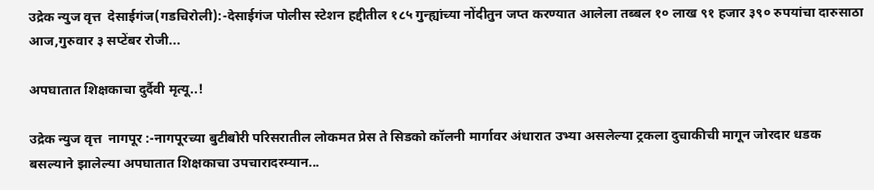उद्रेक न्युज वृत्त  देसाईगंज(गडचिरोली):-देसाईगंज पोलीस स्टेशन हद्दीतील १८५ गुन्ह्यांच्या नोंदीतुन जप्त करण्यात आलेला तब्बल १० लाख ९१ हजार ३९० रुपयांचा दारुसाठा आज,गुरुवार ३ सप्टेंबर रोजी...

अपघातात शिक्षकाचा दुर्दैवी मृत्यू..!

उद्रेक न्युज वृत्त  नागपूर :-नागपूरच्या बुटीबोरी परिसरातील लोकमत प्रेस ते सिडको कॉलनी मार्गावर अंधारात उभ्या असलेल्या ट्रकला दुचाकीची मागून जोरदार धडक बसल्याने झालेल्या अपघातात शिक्षकाचा उपचारादरम्यान...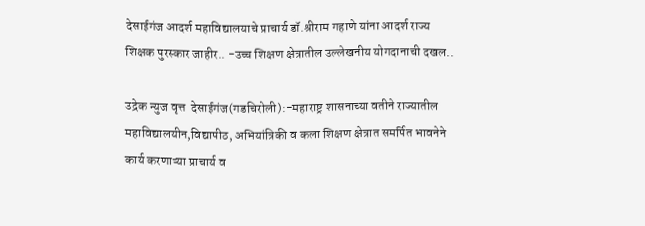देसाईगंज आदर्श महाविद्यालयाचे प्राचार्य डॉ.श्रीराम गहाणे यांना आदर्श राज्य शिक्षक पुरस्कार जाहीर.. -उच्च शिक्षण क्षेत्रातील उल्लेखनीय योगदानाची दखल..

उद्रेक न्युज वृत्त  देसाईगंज(गडचिरोली):-महाराष्ट्र शासनाच्या वतीने राज्यातील महाविद्यालयीन,विद्यापीठ, अभियांत्रिकी व कला शिक्षण क्षेत्रात समर्पित भावनेने कार्य करणाऱ्या प्राचार्य व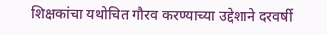शिक्षकांचा यथोचित गौरव करण्याच्या उद्देशाने दरवर्षी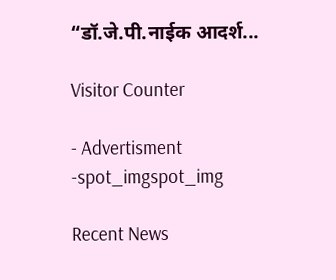“डॉ.जे.पी.नाईक आदर्श...

Visitor Counter

- Advertisment -spot_imgspot_img

Recent News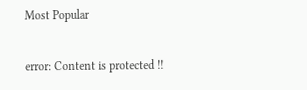Most Popular

error: Content is protected !!